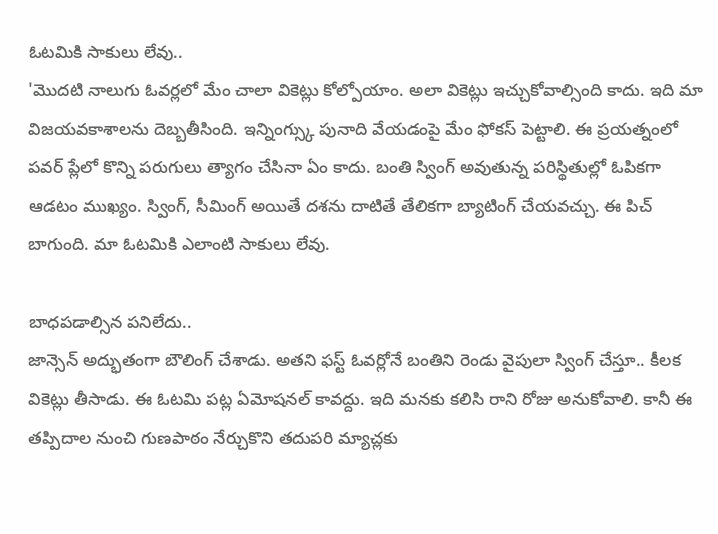ఓటమికి సాకులు లేవు..
'మొదటి నాలుగు ఓవర్లలో మేం చాలా వికెట్లు కోల్పోయాం. అలా వికెట్లు ఇచ్చుకోవాల్సింది కాదు. ఇది మా విజయవకాశాలను దెబ్బతీసింది. ఇన్నింగ్స్కు పునాది వేయడంపై మేం ఫోకస్ పెట్టాలి. ఈ ప్రయత్నంలో పవర్ ప్లేలో కొన్ని పరుగులు త్యాగం చేసినా ఏం కాదు. బంతి స్వింగ్ అవుతున్న పరిస్థితుల్లో ఓపికగా ఆడటం ముఖ్యం. స్వింగ్, సీమింగ్ అయితే దశను దాటితే తేలికగా బ్యాటింగ్ చేయవచ్చు. ఈ పిచ్ బాగుంది. మా ఓటమికి ఎలాంటి సాకులు లేవు.

బాధపడాల్సిన పనిలేదు..
జాన్సెన్ అద్భుతంగా బౌలింగ్ చేశాడు. అతని ఫస్ట్ ఓవర్లోనే బంతిని రెండు వైపులా స్వింగ్ చేస్తూ.. కీలక వికెట్లు తీసాడు. ఈ ఓటమి పట్ల ఏమోషనల్ కావద్దు. ఇది మనకు కలిసి రాని రోజు అనుకోవాలి. కానీ ఈ తప్పిదాల నుంచి గుణపాఠం నేర్చుకొని తదుపరి మ్యాచ్లకు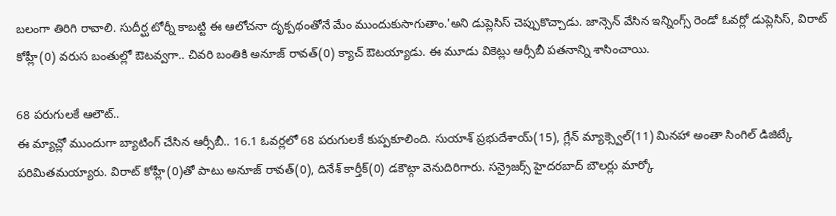బలంగా తిరిగి రావాలి. సుదీర్ఘ టోర్నీ కాబట్టి ఈ ఆలోచనా దృక్పథంతోనే మేం ముందుకుసాగుతాం.'అని డుప్లెసిస్ చెప్పుకొచ్చాడు. జాన్సెన్ వేసిన ఇన్నింగ్స్ రెండో ఓవర్లో డుప్లెసిస్, విరాట్ కోహ్లీ(0) వరుస బంతుల్లో ఔటవ్వగా.. చివరి బంతికి అనూజ్ రావత్(0) క్యాచ్ ఔటయ్యాడు. ఈ మూడు వికెట్లు ఆర్సీబీ పతనాన్ని శాసించాయి.

68 పరుగులకే ఆలౌట్..
ఈ మ్యాచ్లో ముందుగా బ్యాటింగ్ చేసిన ఆర్సీబీ.. 16.1 ఓవర్లలో 68 పరుగులకే కుప్పకూలింది. సుయాశ్ ప్రభుదేశాయ్(15), గ్లేన్ మ్యాక్స్వెల్(11) మినహా అంతా సింగిల్ డిజిట్కే పరిమితమయ్యారు. విరాట్ కోహ్లీ(0)తో పాటు అనూజ్ రావత్(0), దినేశ్ కార్తీక్(0) డకౌట్గా వెనుదిరిగారు. సన్రైజర్స్ హైదరబాద్ బౌలర్లు మార్కో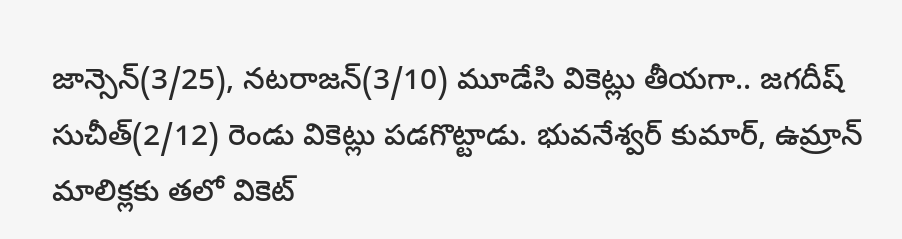జాన్సెన్(3/25), నటరాజన్(3/10) మూడేసి వికెట్లు తీయగా.. జగదీష్ సుచీత్(2/12) రెండు వికెట్లు పడగొట్టాడు. భువనేశ్వర్ కుమార్, ఉమ్రాన్ మాలిక్లకు తలో వికెట్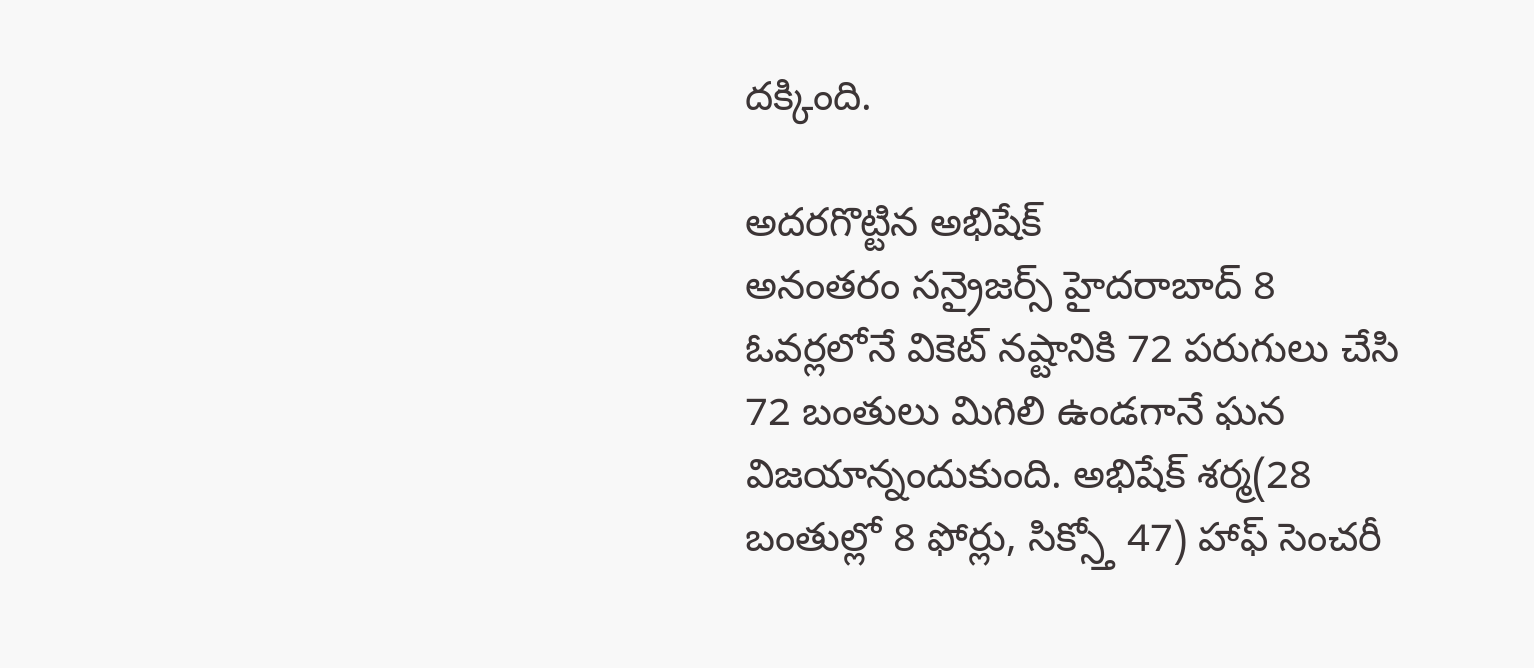దక్కింది.

అదరగొట్టిన అభిషేక్
అనంతరం సన్రైజర్స్ హైదరాబాద్ 8 ఓవర్లలోనే వికెట్ నష్టానికి 72 పరుగులు చేసి 72 బంతులు మిగిలి ఉండగానే ఘన విజయాన్నందుకుంది. అభిషేక్ శర్మ(28 బంతుల్లో 8 ఫోర్లు, సిక్స్తో 47) హాఫ్ సెంచరీ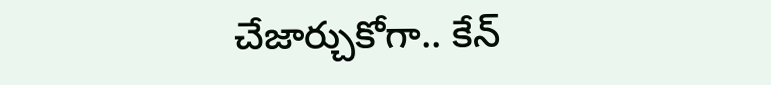చేజార్చుకోగా.. కేన్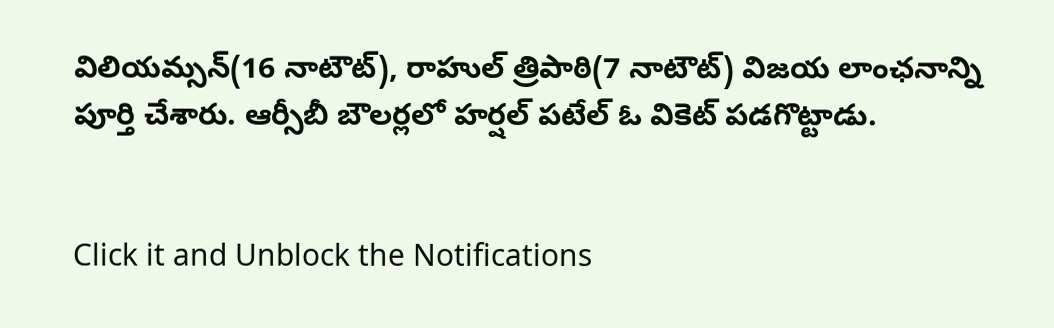విలియమ్సన్(16 నాటౌట్), రాహుల్ త్రిపాఠి(7 నాటౌట్) విజయ లాంఛనాన్ని పూర్తి చేశారు. ఆర్సీబీ బౌలర్లలో హర్షల్ పటేల్ ఓ వికెట్ పడగొట్టాడు.


Click it and Unblock the Notifications